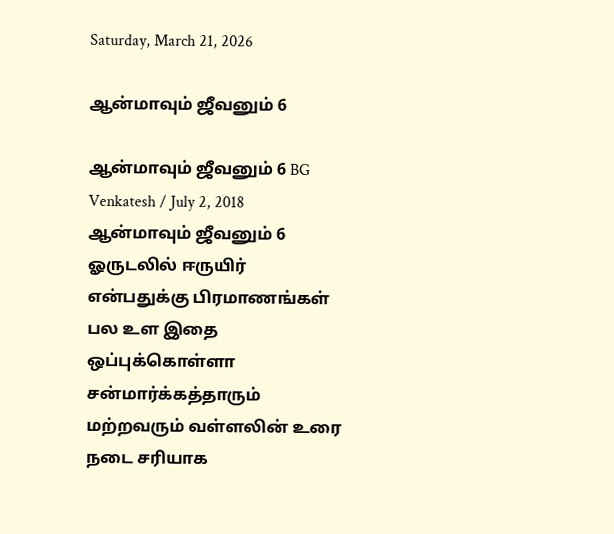Saturday, March 21, 2026

ஆன்மாவும் ஜீவனும் 6

ஆன்மாவும் ஜீவனும் 6 BG Venkatesh / July 2, 2018 ஆன்மாவும் ஜீவனும் 6 ஓருடலில் ஈருயிர் என்பதுக்கு பிரமாணங்கள் பல உள இதை ஒப்புக்கொள்ளா சன்மார்க்கத்தாரும் மற்றவரும் வள்ளலின் உரை நடை சரியாக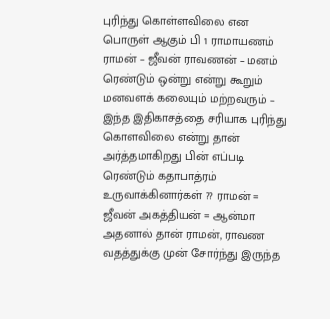புரிந்து கொள்ளவிலை என பொருள் ஆகும் பி 1 ராமாயணம் ராமன் – ஜீவன் ராவணன் – மனம் ரெண்டும் ஒன்று என்று கூறும் மனவளக் கலையும் மற்றவரும் – இந்த இதிகாசத்தை சரியாக புரிந்து கொளவிலை என்று தான் அர்த்தமாகிறது பின் எப்படி ரெண்டும் கதாபாத்ரம் உருவாக்கினார்கள் ?? ராமன் = ஜீவன் அகத்தியன் = ஆன்மா அதனால் தான் ராமன், ராவண வதத்துக்கு முன் சோர்ந்து இருந்த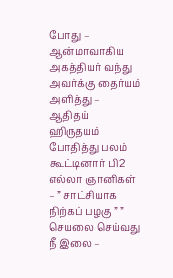போது – ஆன்மாவாகிய அகத்தியர் வந்து அவர்க்கு தைர்யம் அளித்து – ஆதிதய் ஹிருதயம் போதித்து பலம் கூட்டினார் பி2 எல்லா ஞானிகள் – ” சாட்சியாக நிற்கப் பழகு ” ” செயலை செய்வது நீ இலை –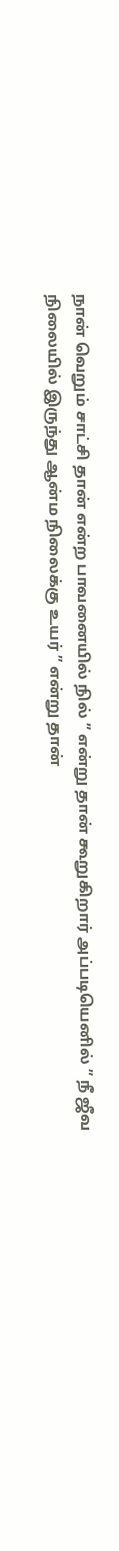நான் வெறும் சாட்சி தான் என்ற பாவனையில் நில் ” என்று தான் கூறுகிறார் அப்படியெனில் ” நீ ஜீவ நிலையில் இருந்து ஆன்ம நிலைக்கு உயர் ” என்று தான்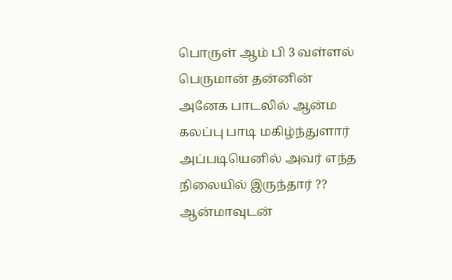பொருள் ஆம் பி 3 வள்ளல் பெருமான் தன்னின் அனேக பாடலில் ஆன்ம கலப்பு பாடி மகிழ்ந்துளார் அப்படியெனில் அவர் எந்த நிலையில் இருந்தார் ?? ஆன்மாவுடன்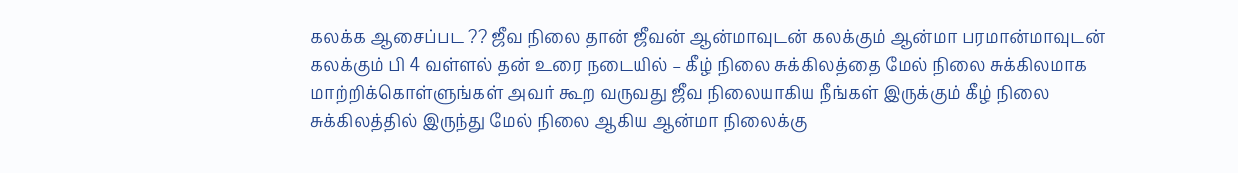கலக்க ஆசைப்பட ?? ஜீவ நிலை தான் ஜீவன் ஆன்மாவுடன் கலக்கும் ஆன்மா பரமான்மாவுடன் கலக்கும் பி 4 வள்ளல் தன் உரை நடையில் – கீழ் நிலை சுக்கிலத்தை மேல் நிலை சுக்கிலமாக மாற்றிக்கொள்ளுங்கள் அவர் கூற வருவது ஜீவ நிலையாகிய நீங்கள் இருக்கும் கீழ் நிலை சுக்கிலத்தில் இருந்து மேல் நிலை ஆகிய ஆன்மா நிலைக்கு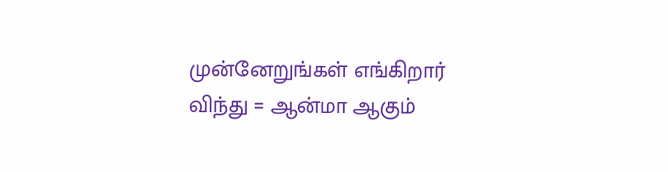முன்னேறுங்கள் எங்கிறார் விந்து = ஆன்மா ஆகும்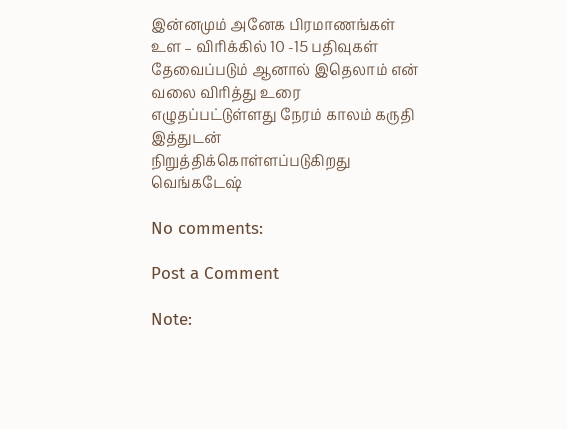இன்னமும் அனேக பிரமாணங்கள் உள – விரிக்கில் 10 -15 பதிவுகள் தேவைப்படும் ஆனால் இதெலாம் என் வலை விரித்து உரை எழுதப்பட்டுள்ளது நேரம் காலம் கருதி இத்துடன் நிறுத்திக்கொள்ளப்படுகிறது வெங்கடேஷ்

No comments:

Post a Comment

Note: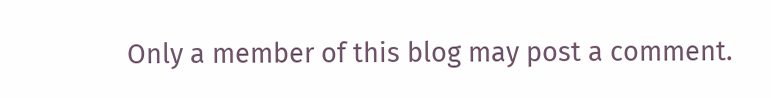Only a member of this blog may post a comment.